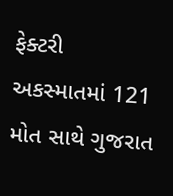ફેક્ટરી અકસ્માતમાં 121 મોત સાથે ગુજરાત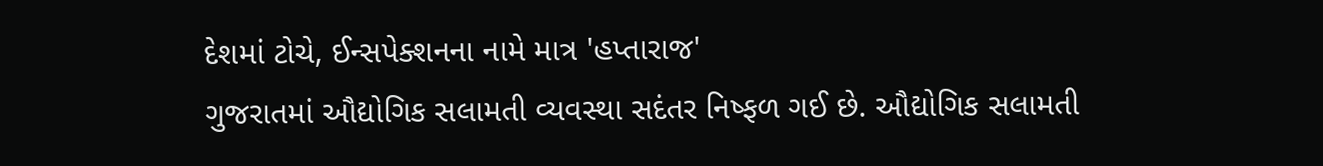દેશમાં ટોચે, ઈન્સપેક્શનના નામે માત્ર 'હપ્તારાજ'
ગુજરાતમાં ઔદ્યોગિક સલામતી વ્યવસ્થા સદંતર નિષ્ફળ ગઈ છે. ઔદ્યોગિક સલામતી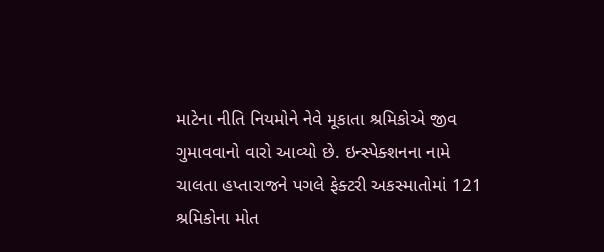માટેના નીતિ નિયમોને નેવે મૂકાતા શ્રમિકોએ જીવ ગુમાવવાનો વારો આવ્યો છે. ઇન્સ્પેક્શનના નામે ચાલતા હપ્તારાજને પગલે ફેક્ટરી અકસ્માતોમાં 121 શ્રમિકોના મોત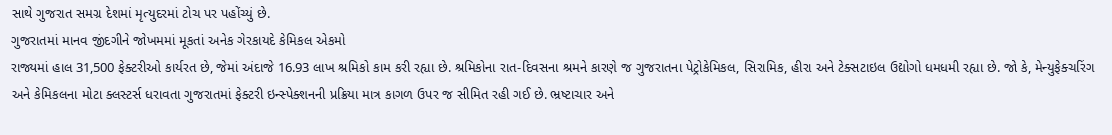સાથે ગુજરાત સમગ્ર દેશમાં મૃત્યુદરમાં ટોચ પર પહોંચ્યું છે.
ગુજરાતમાં માનવ જીંદગીને જોખમમાં મૂકતાં અનેક ગેરકાયદે કેમિકલ એકમો
રાજ્યમાં હાલ 31,500 ફેક્ટરીઓ કાર્યરત છે, જેમાં અંદાજે 16.93 લાખ શ્રમિકો કામ કરી રહ્યા છે. શ્રમિકોના રાત-દિવસના શ્રમને કારણે જ ગુજરાતના પેટ્રોકેમિકલ, સિરામિક, હીરા અને ટેક્સટાઇલ ઉદ્યોગો ધમધમી રહ્યા છે. જો કે, મેન્યુફેક્ચરિંગ અને કેમિકલના મોટા ક્લસ્ટર્સ ધરાવતા ગુજરાતમાં ફેક્ટરી ઇન્સ્પેક્શનની પ્રક્રિયા માત્ર કાગળ ઉપર જ સીમિત રહી ગઈ છે. ભ્રષ્ટાચાર અને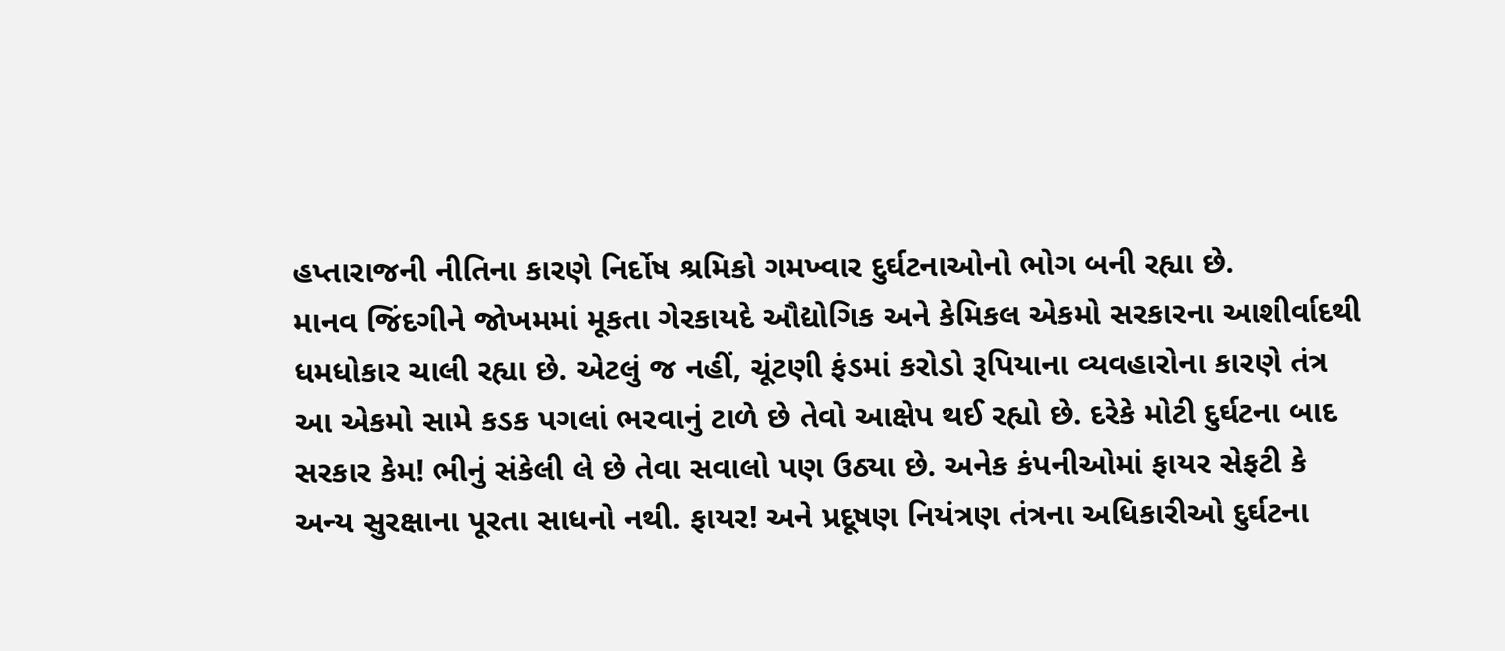હપ્તારાજની નીતિના કારણે નિર્દોષ શ્રમિકો ગમખ્વાર દુર્ઘટનાઓનો ભોગ બની રહ્યા છે.
માનવ જિંદગીને જોખમમાં મૂકતા ગેરકાયદે ઔદ્યોગિક અને કેમિકલ એકમો સરકારના આશીર્વાદથી ધમધોકાર ચાલી રહ્યા છે. એટલું જ નહીં, ચૂંટણી ફંડમાં કરોડો રૂપિયાના વ્યવહારોના કારણે તંત્ર આ એકમો સામે કડક પગલાં ભરવાનું ટાળે છે તેવો આક્ષેપ થઈ રહ્યો છે. દરેકે મોટી દુર્ઘટના બાદ સરકાર કેમ! ભીનું સંકેલી લે છે તેવા સવાલો પણ ઉઠ્યા છે. અનેક કંપનીઓમાં ફાયર સેફટી કે અન્ય સુરક્ષાના પૂરતા સાધનો નથી. ફાયર! અને પ્રદૂષણ નિયંત્રણ તંત્રના અધિકારીઓ દુર્ઘટના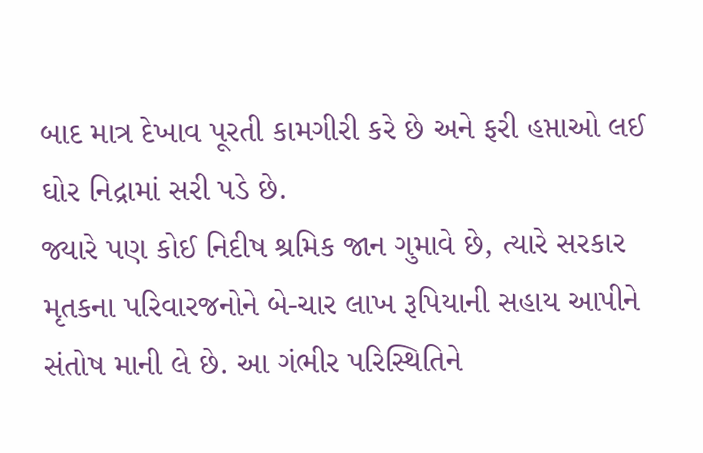બાદ માત્ર દેખાવ પૂરતી કામગીરી કરે છે અને ફરી હપ્તાઓ લઈ ઘોર નિદ્રામાં સરી પડે છે.
જ્યારે પણ કોઈ નિદીષ શ્રમિક જાન ગુમાવે છે, ત્યારે સરકાર મૃતકના પરિવારજનોને બે-ચાર લાખ રૂપિયાની સહાય આપીને સંતોષ માની લે છે. આ ગંભીર પરિસ્થિતિને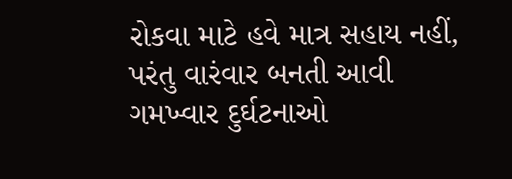રોકવા માટે હવે માત્ર સહાય નહીં, પરંતુ વારંવાર બનતી આવી ગમખ્વાર દુર્ઘટનાઓ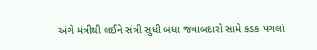અંગે મંત્રીથી લઈને સંત્રી સુધી બધા જવાબદારો સામે કડક પગલાં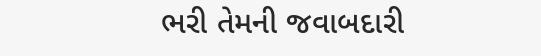ભરી તેમની જવાબદારી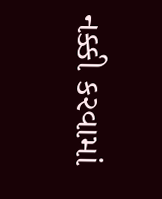નક્કી કરવામાં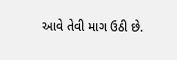આવે તેવી માગ ઉઠી છે.